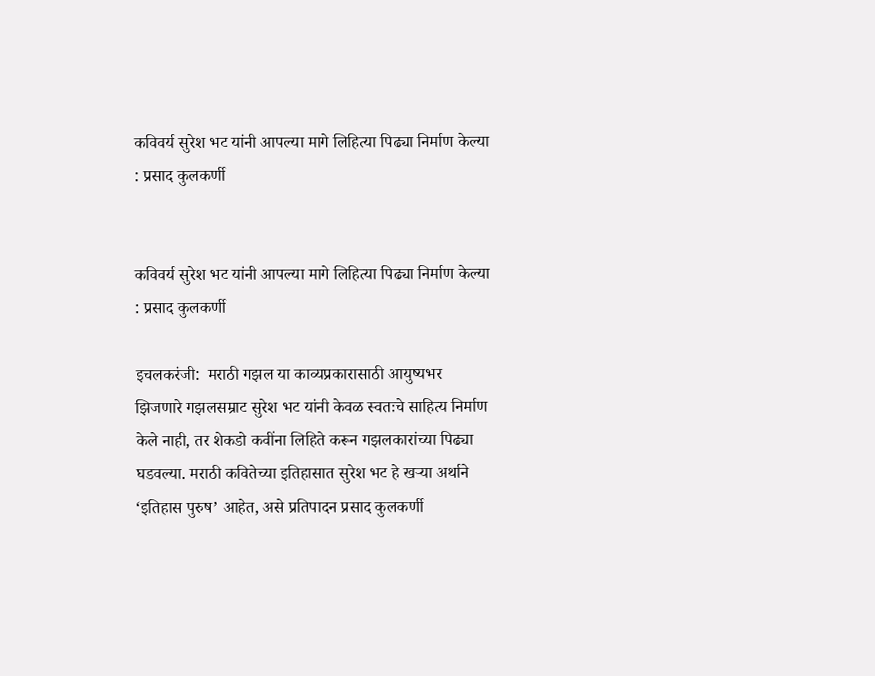कविवर्य सुरेश भट यांनी आपल्या मागे लिहित्या पिढ्या निर्माण केल्या : प्रसाद कुलकर्णी


कविवर्य सुरेश भट यांनी आपल्या मागे लिहित्या पिढ्या निर्माण केल्या : प्रसाद कुलकर्णी

इचलकरंजी:  मराठी गझल या काव्यप्रकारासाठी आयुष्यभर झिजणारे गझलसम्राट सुरेश भट यांनी केवळ स्वतःचे साहित्य निर्माण केले नाही, तर शेकडो कवींना लिहिते करून गझलकारांच्या पिढ्या घडवल्या. मराठी कवितेच्या इतिहासात सुरेश भट हे खऱ्या अर्थाने ‘इतिहास पुरुष’ आहेत, असे प्रतिपादन प्रसाद कुलकर्णी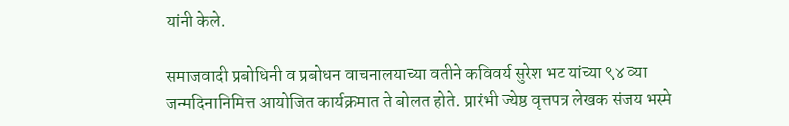यांनी केले.

समाजवादी प्रबोधिनी व प्रबोधन वाचनालयाच्या वतीने कविवर्य सुरेश भट यांच्या ९४ व्या जन्मदिनानिमित्त आयोजित कार्यक्रमात ते बोलत होते. प्रारंभी ज्येष्ठ वृत्तपत्र लेखक संजय भस्मे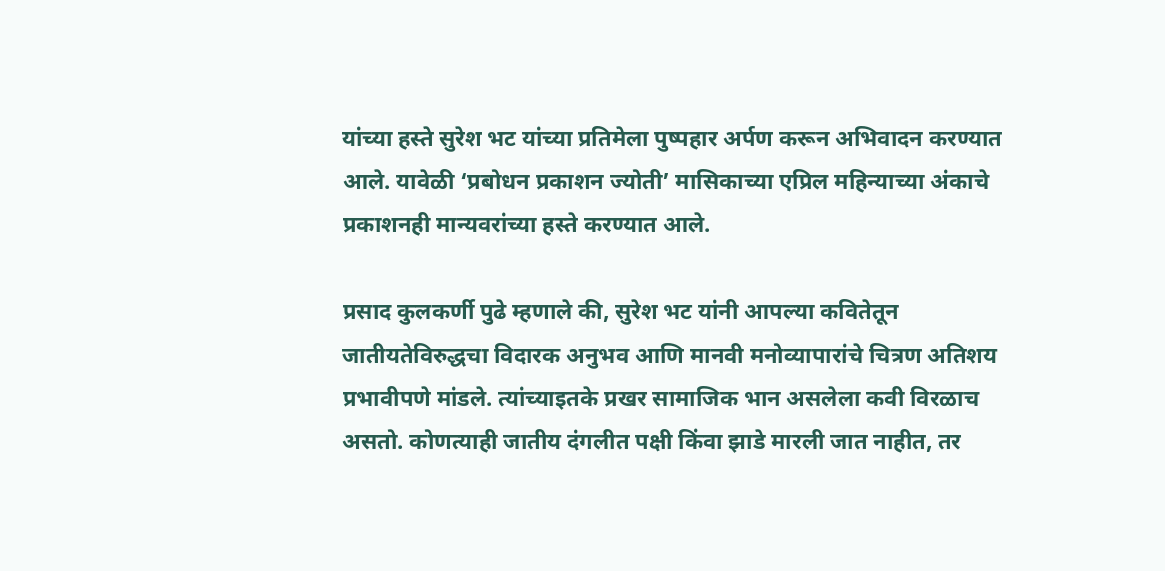यांच्या हस्ते सुरेश भट यांच्या प्रतिमेला पुष्पहार अर्पण करून अभिवादन करण्यात आले. यावेळी ‘प्रबोधन प्रकाशन ज्योती’ मासिकाच्या एप्रिल महिन्याच्या अंकाचे प्रकाशनही मान्यवरांच्या हस्ते करण्यात आले.

प्रसाद कुलकर्णी पुढे म्हणाले की, सुरेश भट यांनी आपल्या कवितेतून जातीयतेविरुद्धचा विदारक अनुभव आणि मानवी मनोव्यापारांचे चित्रण अतिशय प्रभावीपणे मांडले. त्यांच्याइतके प्रखर सामाजिक भान असलेला कवी विरळाच असतो. कोणत्याही जातीय दंगलीत पक्षी किंवा झाडे मारली जात नाहीत, तर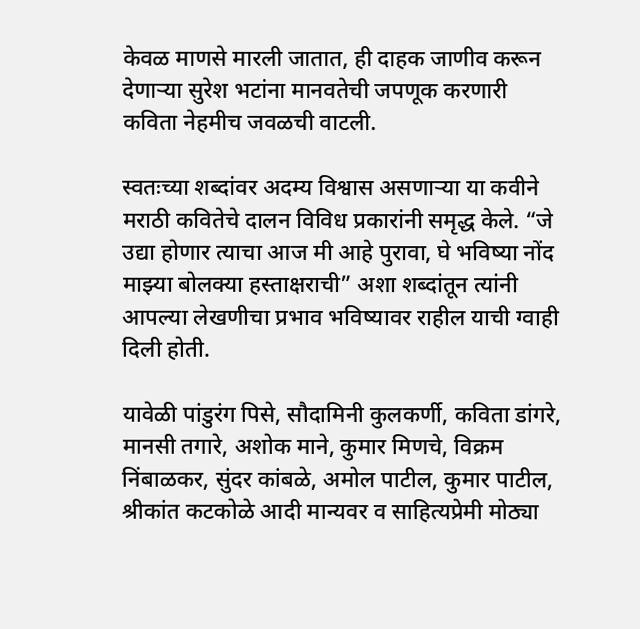केवळ माणसे मारली जातात, ही दाहक जाणीव करून देणाऱ्या सुरेश भटांना मानवतेची जपणूक करणारी कविता नेहमीच जवळची वाटली.

स्वतःच्या शब्दांवर अदम्य विश्वास असणाऱ्या या कवीने मराठी कवितेचे दालन विविध प्रकारांनी समृद्ध केले. “जे उद्या होणार त्याचा आज मी आहे पुरावा, घे भविष्या नोंद माझ्या बोलक्या हस्ताक्षराची” अशा शब्दांतून त्यांनी आपल्या लेखणीचा प्रभाव भविष्यावर राहील याची ग्वाही दिली होती.

यावेळी पांडुरंग पिसे, सौदामिनी कुलकर्णी, कविता डांगरे, मानसी तगारे, अशोक माने, कुमार मिणचे, विक्रम निंबाळकर, सुंदर कांबळे, अमोल पाटील, कुमार पाटील, श्रीकांत कटकोळे आदी मान्यवर व साहित्यप्रेमी मोठ्या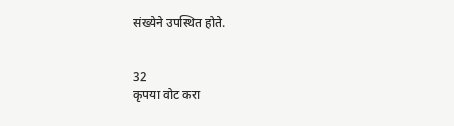संख्येने उपस्थित होते.


32
कृपया वोट करा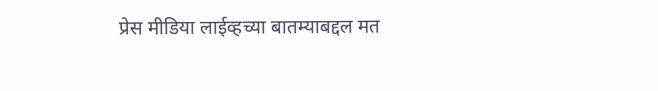प्रेस मीडिया लाईव्हच्या बातम्याबद्दल मत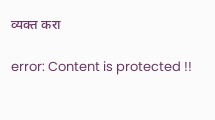व्यक्त करा

error: Content is protected !!